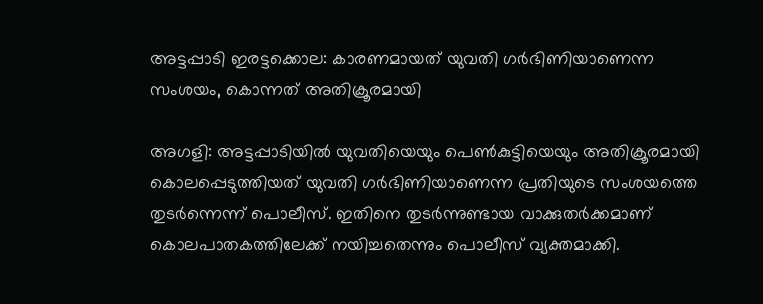അട്ടപ്പാടി ഇരട്ടക്കൊല: കാരണമായത് യുവതി ഗർഭിണിയാണെന്ന സംശയം, കൊന്നത് അതിക്രൂരമായി

അഗളി: അട്ടപ്പാടിയിൽ യുവതിയെയും പെൺകുട്ടിയെയും അതിക്രൂരമായി കൊലപ്പെടുത്തിയത് യുവതി ഗർഭിണിയാണെന്ന പ്രതിയുടെ സംശയത്തെ തുടർന്നെന്ന് പൊലീസ്. ഇതിനെ തുടർന്നുണ്ടായ വാക്കുതർക്കമാണ് കൊലപാതകത്തിലേക്ക് നയിച്ചതെന്നും പൊലീസ് വ്യക്തമാക്കി.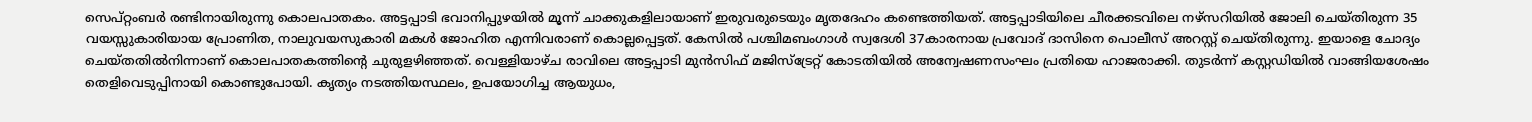സെപ്‌റ്റംബർ രണ്ടിനായിരുന്നു കൊലപാതകം. അട്ടപ്പാടി ഭവാനിപ്പുഴയിൽ മൂന്ന് ചാക്കുകളിലായാണ് ഇരുവരുടെയും മൃതദേഹം കണ്ടെത്തിയത്. അട്ടപ്പാടിയിലെ ചീരക്കടവിലെ നഴ്‌സറിയിൽ ജോലി ചെയ്തിരുന്ന 35 വയസ്സുകാരിയായ പ്രോണിത, നാലുവയസുകാരി മകൾ ജോഹിത എന്നിവരാണ് കൊല്ലപ്പെട്ടത്. കേസിൽ പശ്ചിമബംഗാൾ സ്വദേശി 37കാരനായ പ്രവോദ് ദാസിനെ പൊലീസ് അറസ്റ്റ് ചെയ്തിരുന്നു. ഇയാളെ ചോദ്യം ചെയ്തതിൽനിന്നാണ് കൊലപാതകത്തിന്റെ ചുരുളഴിഞ്ഞത്. വെള്ളിയാഴ്ച രാവിലെ അട്ടപ്പാടി മുൻസിഫ് മജിസ്‌ട്രേറ്റ് കോടതിയിൽ അന്വേഷണസംഘം പ്രതിയെ ഹാജരാക്കി. തുടർന്ന് കസ്റ്റഡിയിൽ വാങ്ങിയശേഷം തെളിവെടുപ്പിനായി കൊണ്ടുപോയി. കൃത്യം നടത്തിയസ്ഥലം, ഉപയോഗിച്ച ആയുധം,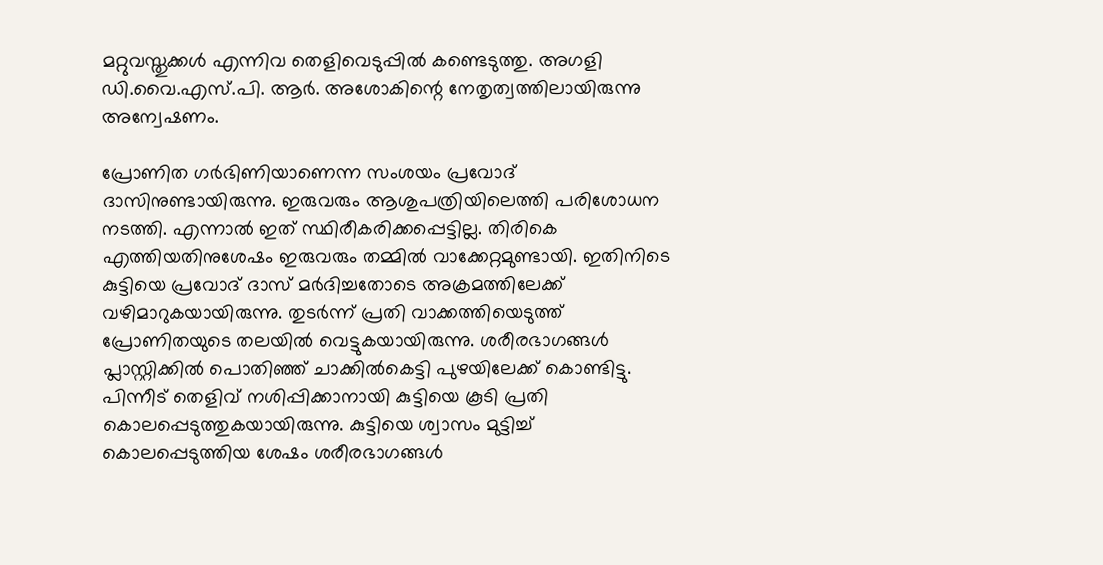മറ്റുവസ്തുക്കൾ എന്നിവ തെളിവെടുപ്പിൽ കണ്ടെടുത്തു. അഗളി ഡി.വൈ.എസ്.പി. ആർ. അശോകിന്റെ നേതൃത്വത്തിലായിരുന്നു അന്വേഷണം.

പ്രോണിത ഗർഭിണിയാണെന്ന സംശയം പ്രവോദ് ദാസിനുണ്ടായിരുന്നു. ഇരുവരും ആശുപത്രിയിലെത്തി പരിശോധന നടത്തി. എന്നാൽ ഇത് സ്ഥിരീകരിക്കപ്പെട്ടില്ല. തിരികെ എത്തിയതിനുശേഷം ഇരുവരും തമ്മിൽ വാക്കേറ്റമുണ്ടായി. ഇതിനിടെ കുട്ടിയെ പ്രവോദ് ദാസ് മർദിച്ചതോടെ അക്രമത്തിലേക്ക് വഴിമാറുകയായിരുന്നു. തുടർന്ന് പ്രതി വാക്കത്തിയെടുത്ത് പ്രോണിതയുടെ തലയിൽ വെട്ടുകയായിരുന്നു. ശരീരഭാഗങ്ങൾ പ്ലാസ്റ്റിക്കിൽ പൊതിഞ്ഞ് ചാക്കിൽകെട്ടി പുഴയിലേക്ക് കൊണ്ടിട്ടു. പിന്നീട് തെളിവ് നശിപ്പിക്കാനായി കുട്ടിയെ കൂടി പ്രതി കൊലപ്പെടുത്തുകയായിരുന്നു. കുട്ടിയെ ശ്വാസം മുട്ടിച്ച് കൊലപ്പെടുത്തിയ ശേഷം ശരീരഭാഗങ്ങൾ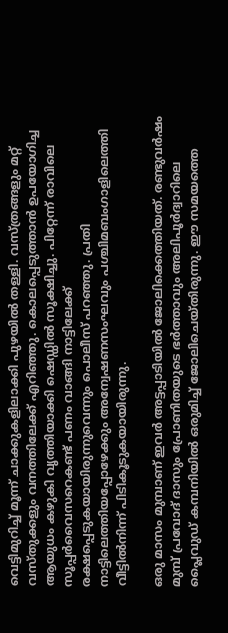വെട്ടിമുറിച്ച് മൂന്ന് ചാക്കുകളിലാക്കി പുഴയിൽ തള്ളി. വസ്ത്രങ്ങളും മറ്റ് വസ്തുക്കളും വനത്തിലേക്ക് എറിഞ്ഞു. കൊലപ്പെടുത്താൻ ഉപയോഗിച്ച ആയുധം കഴുകി വൃത്തിയാക്കി ഷെഡ്ഡിൽ സൂക്ഷിച്ചു. പിറ്റേന്ന് രാവിലെ സൂപ്പർവൈസറെകണ്ട് പണം വാങ്ങി നാട്ടിലേക്ക് രക്ഷപ്പെടുകയായിരുന്നുവെന്നും പൊലീസ് പറഞ്ഞു. പ്രതി നാട്ടിലെത്തിയപ്പോഴേക്കും അന്വേഷണസംഘവും പശ്ചിമബംഗാളിലെത്തി വീട്ടിൽനിന്ന് പിടികൂടുകയായിരുന്നു.

ഒരു മാസം മുമ്പാണ് ഇവർ അട്ടപ്പാടിയിൽ ജോലിക്കെത്തിയത്. രണ്ടുവർഷം മുമ്പ് പ്രവോദ് ദാസും പ്രോണിതയുടെ ഭർത്താവും അലിപൂർദ്വാറിലെ പ്ലൈവുഡ് കമ്പനിയിൽ ഒരുമിച്ച് ജോലിചെയ്തിരുന്നു. ഈ സമയത്തെ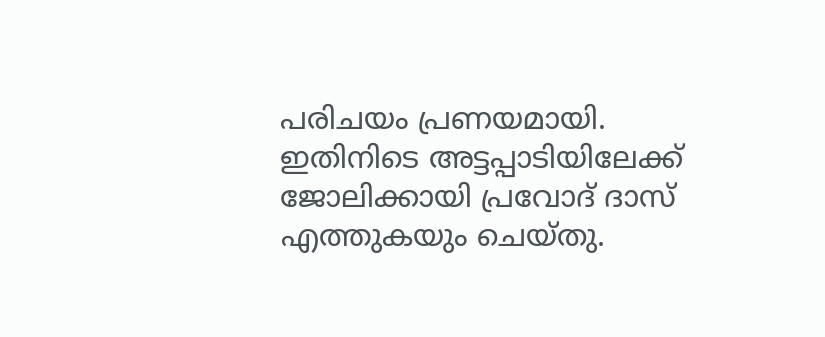പരിചയം പ്രണയമായി. ഇതിനിടെ അട്ടപ്പാടിയിലേക്ക് ജോലിക്കായി പ്രവോദ് ദാസ് എത്തുകയും ചെയ്തു.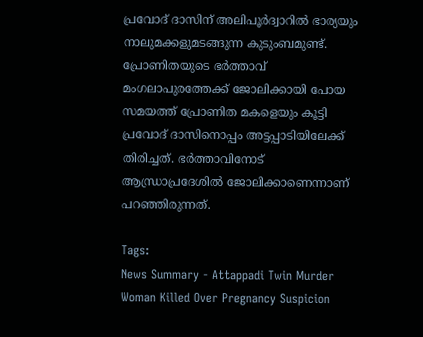പ്രവോദ് ദാസിന് അലിപൂർദ്വാറിൽ ഭാര്യയും നാലുമക്കളുമടങ്ങുന്ന കുടുംബമുണ്ട്. പ്രോണിതയുടെ ഭർത്താവ് മംഗലാപുരത്തേക്ക് ജോലിക്കായി പോയ സമയത്ത് പ്രോണിത മകളെയും കൂട്ടി പ്രവോദ് ദാസിനൊപ്പം അട്ടപ്പാടിയിലേക്ക് തിരിച്ചത്. ഭർത്താവിനോട് ആന്ധ്രാപ്രദേശിൽ ജോലിക്കാണെന്നാണ് പറഞ്ഞിരുന്നത്.

Tags:
News Summary - Attappadi Twin Murder Woman Killed Over Pregnancy Suspicion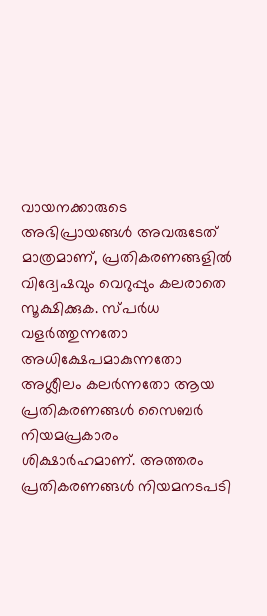വായനക്കാരുടെ അഭിപ്രായങ്ങള്‍ അവരുടേത് മാത്രമാണ്, പ്രതികരണങ്ങളിൽ വിദ്വേഷവും വെറുപ്പും കലരാതെ സൂക്ഷിക്കുക. സ്പർധ വളർത്തുന്നതോ അധിക്ഷേപമാകുന്നതോ അശ്ലീലം കലർന്നതോ ആയ പ്രതികരണങ്ങൾ സൈബർ നിയമപ്രകാരം ശിക്ഷാർഹമാണ്. അത്തരം പ്രതികരണങ്ങൾ നിയമനടപടി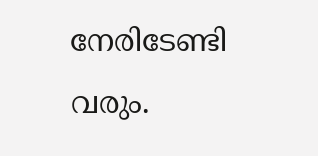നേരിടേണ്ടി വരും.